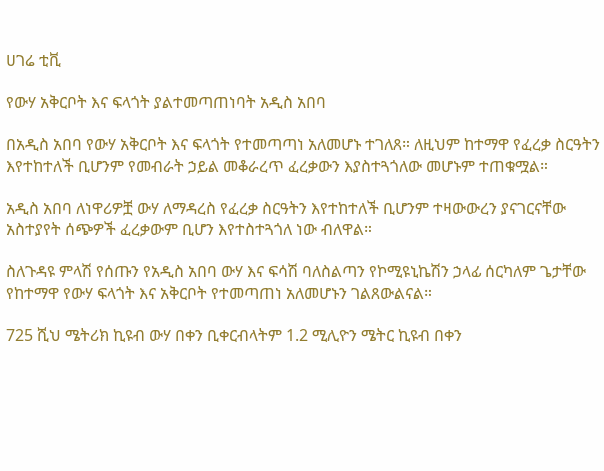ሀገሬ ቲቪ

የውሃ አቅርቦት እና ፍላጎት ያልተመጣጠነባት አዲስ አበባ

በአዲስ አበባ የውሃ አቅርቦት እና ፍላጎት የተመጣጣነ አለመሆኑ ተገለጸ። ለዚህም ከተማዋ የፈረቃ ስርዓትን እየተከተለች ቢሆንም የመብራት ኃይል መቆራረጥ ፈረቃውን እያስተጓጎለው መሆኑም ተጠቁሟል።

አዲስ አበባ ለነዋሪዎቿ ውሃ ለማዳረስ የፈረቃ ስርዓትን እየተከተለች ቢሆንም ተዛውውረን ያናገርናቸው አስተያየት ሰጭዎች ፈረቃውም ቢሆን እየተስተጓጎለ ነው ብለዋል።

ስለጉዳዩ ምላሽ የሰጡን የአዲስ አበባ ውሃ እና ፍሳሽ ባለስልጣን የኮሚዩኒኬሽን ኃላፊ ሰርካለም ጌታቸው የከተማዋ የውሃ ፍላጎት እና አቅርቦት የተመጣጠነ አለመሆኑን ገልጸውልናል።

725 ሺህ ሜትሪክ ኪዩብ ውሃ በቀን ቢቀርብላትም 1.2 ሚሊዮን ሜትር ኪዩብ በቀን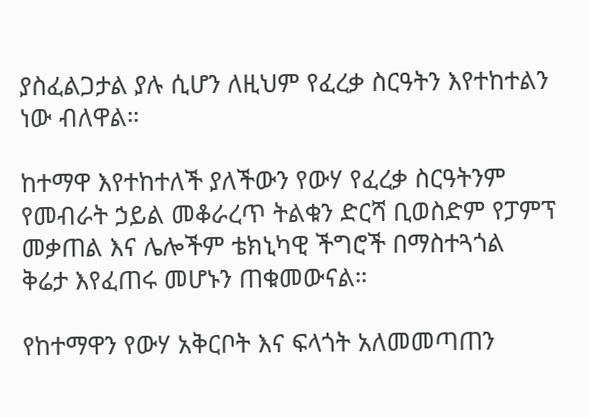ያስፈልጋታል ያሉ ሲሆን ለዚህም የፈረቃ ስርዓትን እየተከተልን ነው ብለዋል።

ከተማዋ እየተከተለች ያለችውን የውሃ የፈረቃ ስርዓትንም የመብራት ኃይል መቆራረጥ ትልቁን ድርሻ ቢወስድም የፓምፕ መቃጠል እና ሌሎችም ቴክኒካዊ ችግሮች በማስተጓጎል ቅሬታ እየፈጠሩ መሆኑን ጠቁመውናል።

የከተማዋን የውሃ አቅርቦት እና ፍላጎት አለመመጣጠን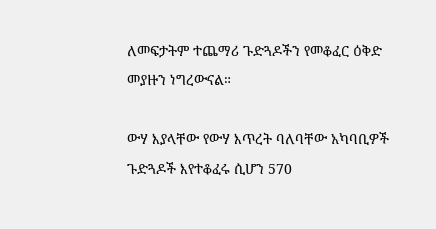ለመፍታትም ተጨማሪ ጉድጓዶችን የመቆፈር ዕቅድ መያዙን ነግረውናል።

ውሃ እያላቸው የውሃ እጥረት ባለባቸው አካባቢዎች ጉድጓዶች እየተቆፈሩ ሲሆን 570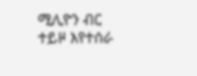ሚሊዮን ብር ተይዞ እየተሰራ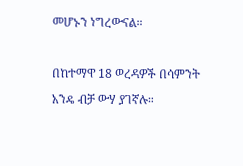መሆኑን ነግረውናል።

በከተማዋ 18 ወረዳዎች በሳምንት አንዴ ብቻ ውሃ ያገኛሉ።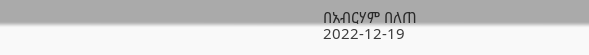በአብርሃም በለጠ
2022-12-19